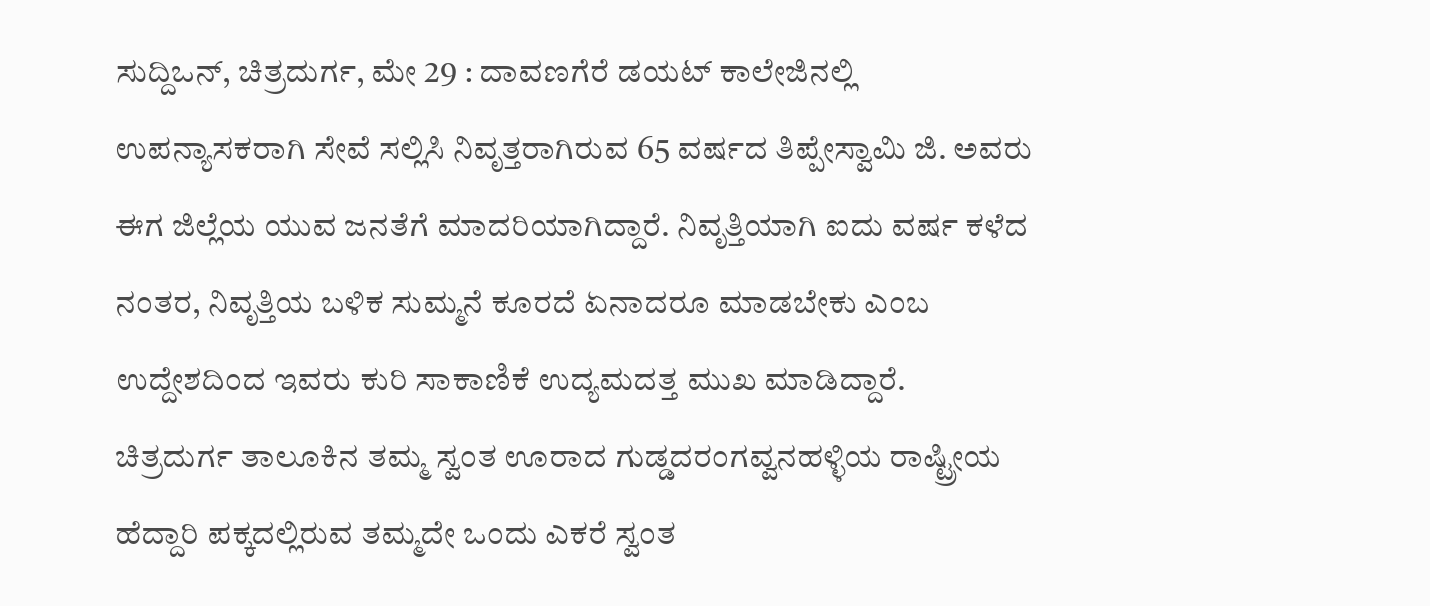ಸುದ್ದಿಒನ್, ಚಿತ್ರದುರ್ಗ, ಮೇ 29 : ದಾವಣಗೆರೆ ಡಯಟ್ ಕಾಲೇಜಿನಲ್ಲಿ ಉಪನ್ಯಾಸಕರಾಗಿ ಸೇವೆ ಸಲ್ಲಿಸಿ ನಿವೃತ್ತರಾಗಿರುವ 65 ವರ್ಷದ ತಿಪ್ಪೇಸ್ವಾಮಿ ಜಿ. ಅವರು ಈಗ ಜಿಲ್ಲೆಯ ಯುವ ಜನತೆಗೆ ಮಾದರಿಯಾಗಿದ್ದಾರೆ. ನಿವೃತ್ತಿಯಾಗಿ ಐದು ವರ್ಷ ಕಳೆದ ನಂತರ, ನಿವೃತ್ತಿಯ ಬಳಿಕ ಸುಮ್ಮನೆ ಕೂರದೆ ಏನಾದರೂ ಮಾಡಬೇಕು ಎಂಬ ಉದ್ದೇಶದಿಂದ ಇವರು ಕುರಿ ಸಾಕಾಣಿಕೆ ಉದ್ಯಮದತ್ತ ಮುಖ ಮಾಡಿದ್ದಾರೆ.
ಚಿತ್ರದುರ್ಗ ತಾಲೂಕಿನ ತಮ್ಮ ಸ್ವಂತ ಊರಾದ ಗುಡ್ಡದರಂಗವ್ವನಹಳ್ಳಿಯ ರಾಷ್ಟ್ರೀಯ ಹೆದ್ದಾರಿ ಪಕ್ಕದಲ್ಲಿರುವ ತಮ್ಮದೇ ಒಂದು ಎಕರೆ ಸ್ವಂತ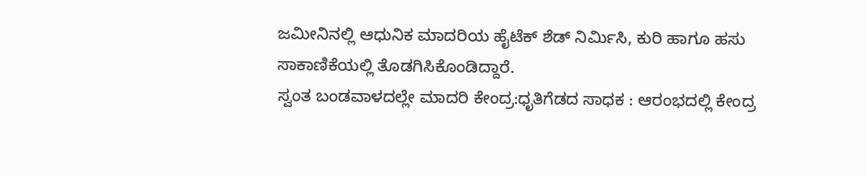ಜಮೀನಿನಲ್ಲಿ ಆಧುನಿಕ ಮಾದರಿಯ ಹೈಟೆಕ್ ಶೆಡ್ ನಿರ್ಮಿಸಿ, ಕುರಿ ಹಾಗೂ ಹಸು ಸಾಕಾಣಿಕೆಯಲ್ಲಿ ತೊಡಗಿಸಿಕೊಂಡಿದ್ದಾರೆ.
ಸ್ವಂತ ಬಂಡವಾಳದಲ್ಲೇ ಮಾದರಿ ಕೇಂದ್ರ:ಧೃತಿಗೆಡದ ಸಾಧಕ : ಆರಂಭದಲ್ಲಿ ಕೇಂದ್ರ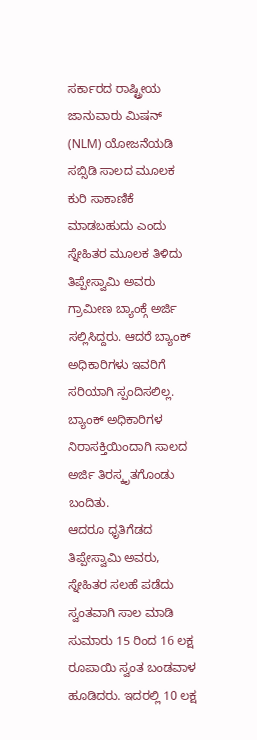ಸರ್ಕಾರದ ರಾಷ್ಟ್ರೀಯ ಜಾನುವಾರು ಮಿಷನ್ (NLM) ಯೋಜನೆಯಡಿ ಸಬ್ಸಿಡಿ ಸಾಲದ ಮೂಲಕ ಕುರಿ ಸಾಕಾಣಿಕೆ ಮಾಡಬಹುದು ಎಂದು ಸ್ನೇಹಿತರ ಮೂಲಕ ತಿಳಿದು ತಿಪ್ಪೇಸ್ವಾಮಿ ಅವರು ಗ್ರಾಮೀಣ ಬ್ಯಾಂಕ್ಗೆ ಅರ್ಜಿ ಸಲ್ಲಿಸಿದ್ದರು. ಆದರೆ ಬ್ಯಾಂಕ್ ಅಧಿಕಾರಿಗಳು ಇವರಿಗೆ ಸರಿಯಾಗಿ ಸ್ಪಂದಿಸಲಿಲ್ಲ. ಬ್ಯಾಂಕ್ ಅಧಿಕಾರಿಗಳ ನಿರಾಸಕ್ತಿಯಿಂದಾಗಿ ಸಾಲದ ಅರ್ಜಿ ತಿರಸ್ಕೃತಗೊಂಡು ಬಂದಿತು.
ಆದರೂ ಧೃತಿಗೆಡದ ತಿಪ್ಪೇಸ್ವಾಮಿ ಅವರು, ಸ್ನೇಹಿತರ ಸಲಹೆ ಪಡೆದು ಸ್ವಂತವಾಗಿ ಸಾಲ ಮಾಡಿ ಸುಮಾರು 15 ರಿಂದ 16 ಲಕ್ಷ ರೂಪಾಯಿ ಸ್ವಂತ ಬಂಡವಾಳ ಹೂಡಿದರು. ಇದರಲ್ಲಿ 10 ಲಕ್ಷ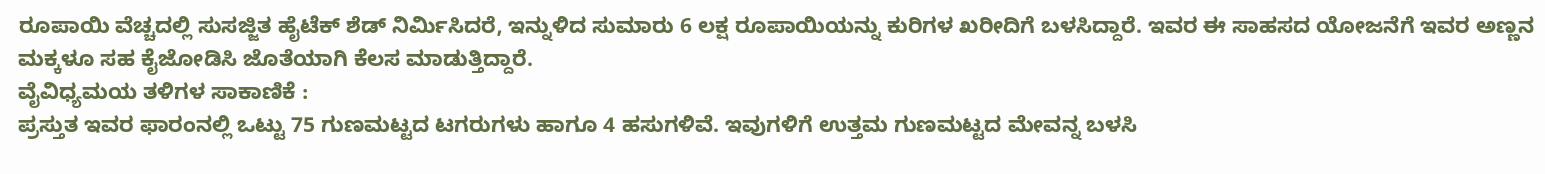ರೂಪಾಯಿ ವೆಚ್ಚದಲ್ಲಿ ಸುಸಜ್ಜಿತ ಹೈಟೆಕ್ ಶೆಡ್ ನಿರ್ಮಿಸಿದರೆ, ಇನ್ನುಳಿದ ಸುಮಾರು 6 ಲಕ್ಷ ರೂಪಾಯಿಯನ್ನು ಕುರಿಗಳ ಖರೀದಿಗೆ ಬಳಸಿದ್ದಾರೆ. ಇವರ ಈ ಸಾಹಸದ ಯೋಜನೆಗೆ ಇವರ ಅಣ್ಣನ ಮಕ್ಕಳೂ ಸಹ ಕೈಜೋಡಿಸಿ ಜೊತೆಯಾಗಿ ಕೆಲಸ ಮಾಡುತ್ತಿದ್ದಾರೆ.
ವೈವಿಧ್ಯಮಯ ತಳಿಗಳ ಸಾಕಾಣಿಕೆ :
ಪ್ರಸ್ತುತ ಇವರ ಫಾರಂನಲ್ಲಿ ಒಟ್ಟು 75 ಗುಣಮಟ್ಟದ ಟಗರುಗಳು ಹಾಗೂ 4 ಹಸುಗಳಿವೆ. ಇವುಗಳಿಗೆ ಉತ್ತಮ ಗುಣಮಟ್ಟದ ಮೇವನ್ನ ಬಳಸಿ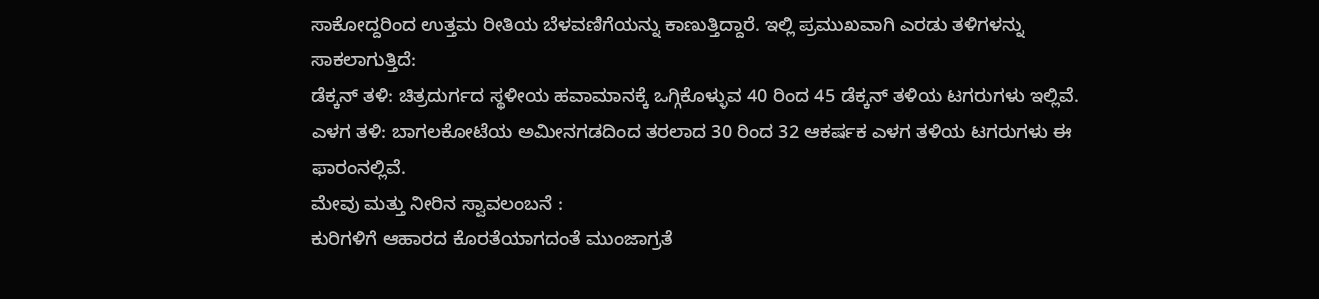ಸಾಕೋದ್ದರಿಂದ ಉತ್ತಮ ರೀತಿಯ ಬೆಳವಣಿಗೆಯನ್ನು ಕಾಣುತ್ತಿದ್ದಾರೆ. ಇಲ್ಲಿ ಪ್ರಮುಖವಾಗಿ ಎರಡು ತಳಿಗಳನ್ನು ಸಾಕಲಾಗುತ್ತಿದೆ:
ಡೆಕ್ಕನ್ ತಳಿ: ಚಿತ್ರದುರ್ಗದ ಸ್ಥಳೀಯ ಹವಾಮಾನಕ್ಕೆ ಒಗ್ಗಿಕೊಳ್ಳುವ 40 ರಿಂದ 45 ಡೆಕ್ಕನ್ ತಳಿಯ ಟಗರುಗಳು ಇಲ್ಲಿವೆ.
ಎಳಗ ತಳಿ: ಬಾಗಲಕೋಟೆಯ ಅಮೀನಗಡದಿಂದ ತರಲಾದ 30 ರಿಂದ 32 ಆಕರ್ಷಕ ಎಳಗ ತಳಿಯ ಟಗರುಗಳು ಈ ಫಾರಂನಲ್ಲಿವೆ.
ಮೇವು ಮತ್ತು ನೀರಿನ ಸ್ವಾವಲಂಬನೆ :
ಕುರಿಗಳಿಗೆ ಆಹಾರದ ಕೊರತೆಯಾಗದಂತೆ ಮುಂಜಾಗ್ರತೆ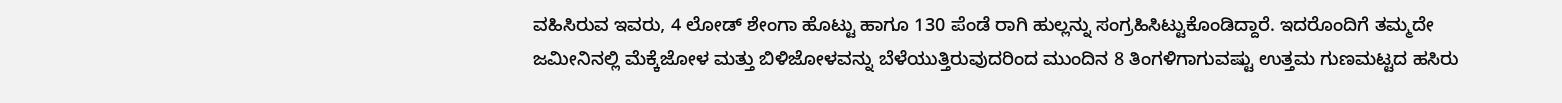ವಹಿಸಿರುವ ಇವರು, 4 ಲೋಡ್ ಶೇಂಗಾ ಹೊಟ್ಟು ಹಾಗೂ 130 ಪೆಂಡೆ ರಾಗಿ ಹುಲ್ಲನ್ನು ಸಂಗ್ರಹಿಸಿಟ್ಟುಕೊಂಡಿದ್ದಾರೆ. ಇದರೊಂದಿಗೆ ತಮ್ಮದೇ ಜಮೀನಿನಲ್ಲಿ ಮೆಕ್ಕೆಜೋಳ ಮತ್ತು ಬಿಳಿಜೋಳವನ್ನು ಬೆಳೆಯುತ್ತಿರುವುದರಿಂದ ಮುಂದಿನ 8 ತಿಂಗಳಿಗಾಗುವಷ್ಟು ಉತ್ತಮ ಗುಣಮಟ್ಟದ ಹಸಿರು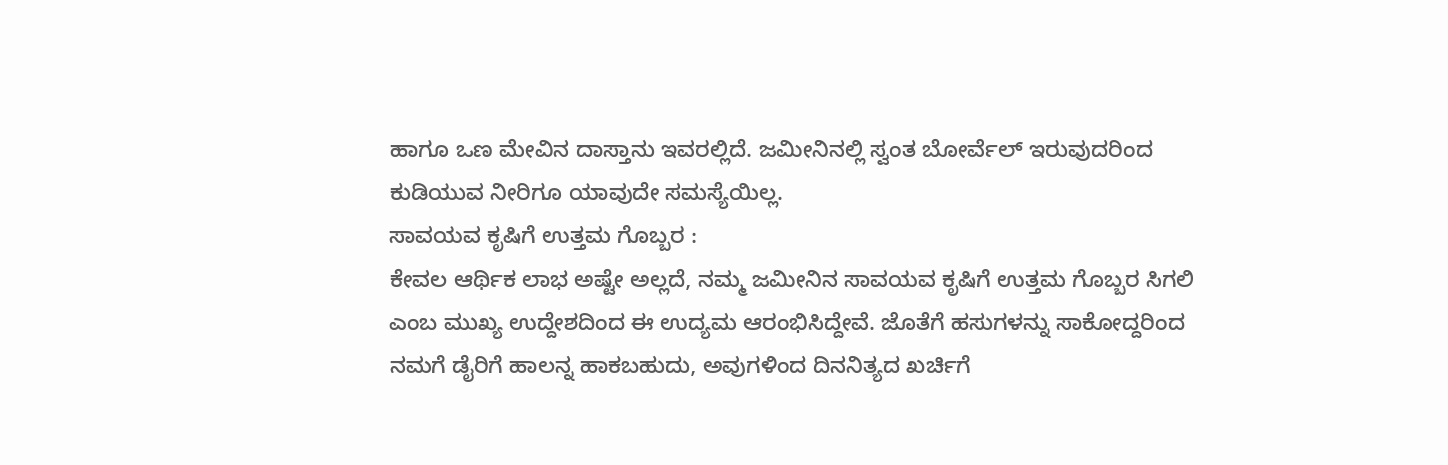ಹಾಗೂ ಒಣ ಮೇವಿನ ದಾಸ್ತಾನು ಇವರಲ್ಲಿದೆ. ಜಮೀನಿನಲ್ಲಿ ಸ್ವಂತ ಬೋರ್ವೆಲ್ ಇರುವುದರಿಂದ ಕುಡಿಯುವ ನೀರಿಗೂ ಯಾವುದೇ ಸಮಸ್ಯೆಯಿಲ್ಲ.
ಸಾವಯವ ಕೃಷಿಗೆ ಉತ್ತಮ ಗೊಬ್ಬರ :
ಕೇವಲ ಆರ್ಥಿಕ ಲಾಭ ಅಷ್ಟೇ ಅಲ್ಲದೆ, ನಮ್ಮ ಜಮೀನಿನ ಸಾವಯವ ಕೃಷಿಗೆ ಉತ್ತಮ ಗೊಬ್ಬರ ಸಿಗಲಿ ಎಂಬ ಮುಖ್ಯ ಉದ್ದೇಶದಿಂದ ಈ ಉದ್ಯಮ ಆರಂಭಿಸಿದ್ದೇವೆ. ಜೊತೆಗೆ ಹಸುಗಳನ್ನು ಸಾಕೋದ್ದರಿಂದ ನಮಗೆ ಡೈರಿಗೆ ಹಾಲನ್ನ ಹಾಕಬಹುದು, ಅವುಗಳಿಂದ ದಿನನಿತ್ಯದ ಖರ್ಚಿಗೆ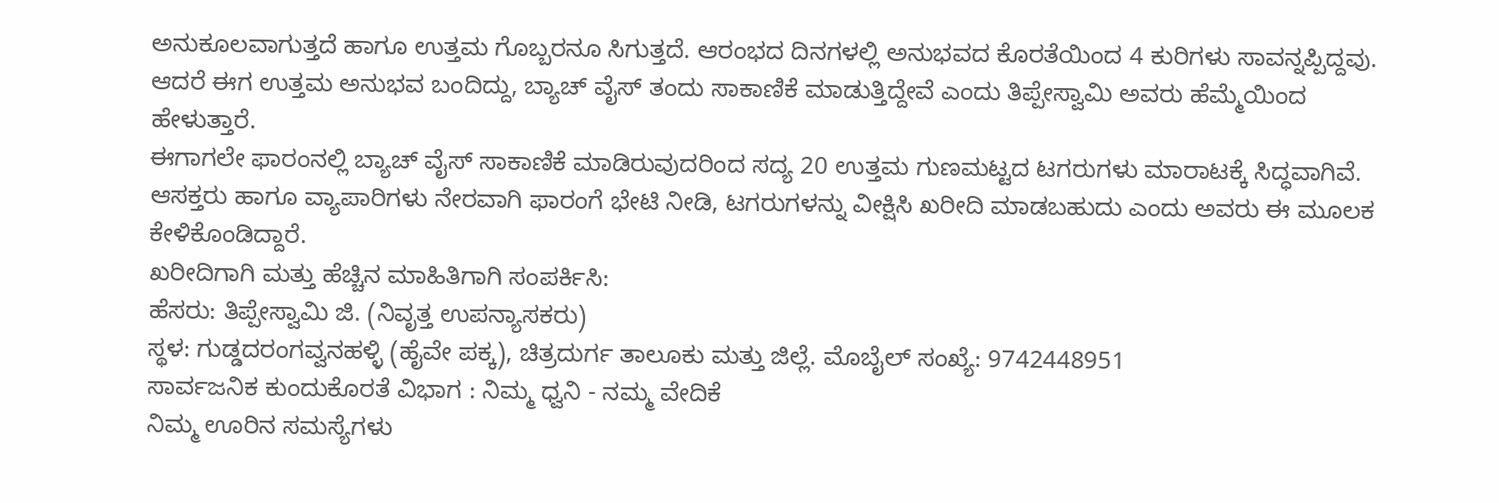ಅನುಕೂಲವಾಗುತ್ತದೆ ಹಾಗೂ ಉತ್ತಮ ಗೊಬ್ಬರನೂ ಸಿಗುತ್ತದೆ. ಆರಂಭದ ದಿನಗಳಲ್ಲಿ ಅನುಭವದ ಕೊರತೆಯಿಂದ 4 ಕುರಿಗಳು ಸಾವನ್ನಪ್ಪಿದ್ದವು. ಆದರೆ ಈಗ ಉತ್ತಮ ಅನುಭವ ಬಂದಿದ್ದು, ಬ್ಯಾಚ್ ವೈಸ್ ತಂದು ಸಾಕಾಣಿಕೆ ಮಾಡುತ್ತಿದ್ದೇವೆ ಎಂದು ತಿಪ್ಪೇಸ್ವಾಮಿ ಅವರು ಹೆಮ್ಮೆಯಿಂದ ಹೇಳುತ್ತಾರೆ.
ಈಗಾಗಲೇ ಫಾರಂನಲ್ಲಿ ಬ್ಯಾಚ್ ವೈಸ್ ಸಾಕಾಣಿಕೆ ಮಾಡಿರುವುದರಿಂದ ಸದ್ಯ 20 ಉತ್ತಮ ಗುಣಮಟ್ಟದ ಟಗರುಗಳು ಮಾರಾಟಕ್ಕೆ ಸಿದ್ಧವಾಗಿವೆ. ಆಸಕ್ತರು ಹಾಗೂ ವ್ಯಾಪಾರಿಗಳು ನೇರವಾಗಿ ಫಾರಂಗೆ ಭೇಟಿ ನೀಡಿ, ಟಗರುಗಳನ್ನು ವೀಕ್ಷಿಸಿ ಖರೀದಿ ಮಾಡಬಹುದು ಎಂದು ಅವರು ಈ ಮೂಲಕ ಕೇಳಿಕೊಂಡಿದ್ದಾರೆ.
ಖರೀದಿಗಾಗಿ ಮತ್ತು ಹೆಚ್ಚಿನ ಮಾಹಿತಿಗಾಗಿ ಸಂಪರ್ಕಿಸಿ:
ಹೆಸರು: ತಿಪ್ಪೇಸ್ವಾಮಿ ಜಿ. (ನಿವೃತ್ತ ಉಪನ್ಯಾಸಕರು)
ಸ್ಥಳ: ಗುಡ್ಡದರಂಗವ್ವನಹಳ್ಳಿ (ಹೈವೇ ಪಕ್ಕ), ಚಿತ್ರದುರ್ಗ ತಾಲೂಕು ಮತ್ತು ಜಿಲ್ಲೆ. ಮೊಬೈಲ್ ಸಂಖ್ಯೆ: 9742448951
ಸಾರ್ವಜನಿಕ ಕುಂದುಕೊರತೆ ವಿಭಾಗ : ನಿಮ್ಮ ಧ್ವನಿ - ನಮ್ಮ ವೇದಿಕೆ
ನಿಮ್ಮ ಊರಿನ ಸಮಸ್ಯೆಗಳು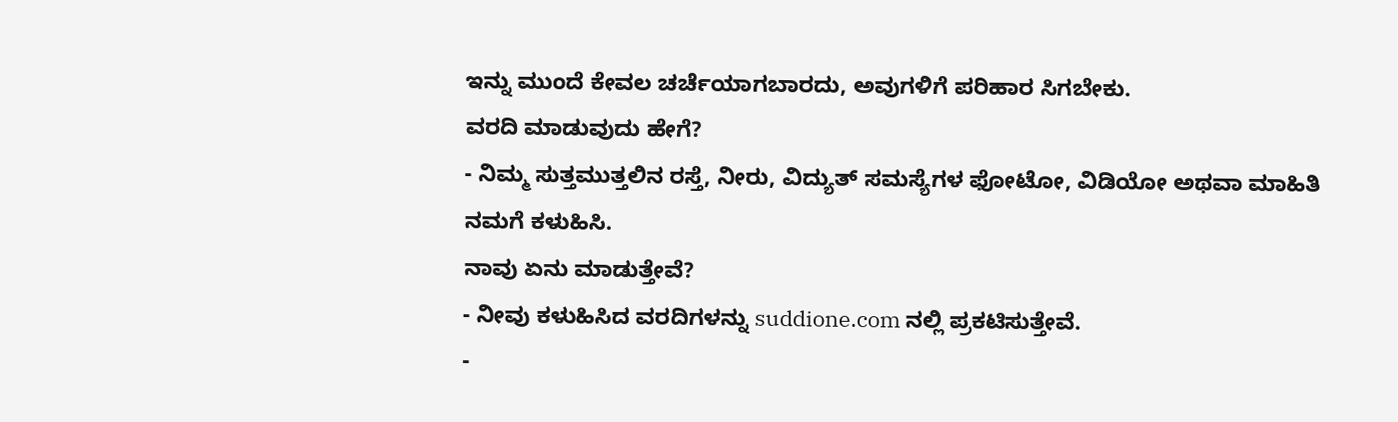ಇನ್ನು ಮುಂದೆ ಕೇವಲ ಚರ್ಚೆಯಾಗಬಾರದು, ಅವುಗಳಿಗೆ ಪರಿಹಾರ ಸಿಗಬೇಕು.
ವರದಿ ಮಾಡುವುದು ಹೇಗೆ?
- ನಿಮ್ಮ ಸುತ್ತಮುತ್ತಲಿನ ರಸ್ತೆ, ನೀರು, ವಿದ್ಯುತ್ ಸಮಸ್ಯೆಗಳ ಫೋಟೋ, ವಿಡಿಯೋ ಅಥವಾ ಮಾಹಿತಿ ನಮಗೆ ಕಳುಹಿಸಿ.
ನಾವು ಏನು ಮಾಡುತ್ತೇವೆ?
- ನೀವು ಕಳುಹಿಸಿದ ವರದಿಗಳನ್ನು suddione.com ನಲ್ಲಿ ಪ್ರಕಟಿಸುತ್ತೇವೆ.
-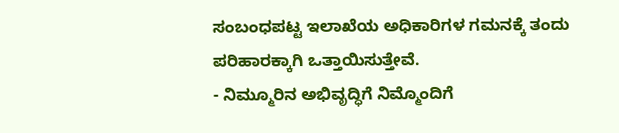ಸಂಬಂಧಪಟ್ಟ ಇಲಾಖೆಯ ಅಧಿಕಾರಿಗಳ ಗಮನಕ್ಕೆ ತಂದು ಪರಿಹಾರಕ್ಕಾಗಿ ಒತ್ತಾಯಿಸುತ್ತೇವೆ.
- ನಿಮ್ಮೂರಿನ ಅಭಿವೃದ್ಧಿಗೆ ನಿಮ್ಮೊಂದಿಗೆ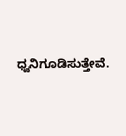ಧ್ವನಿಗೂಡಿಸುತ್ತೇವೆ.